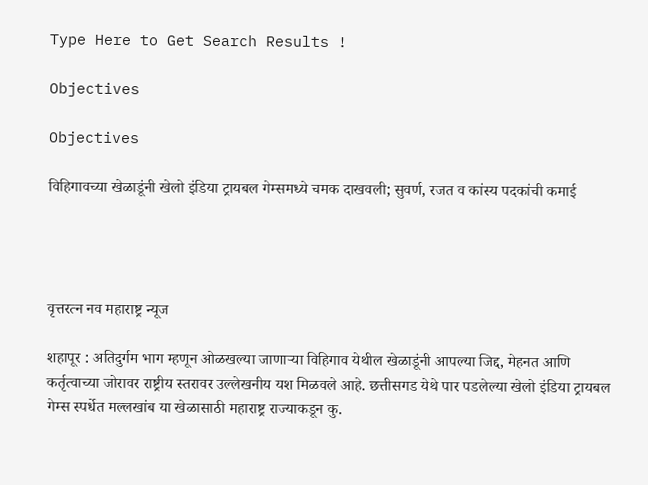Type Here to Get Search Results !

Objectives

Objectives

विहिगावच्या खेळाडूंनी खेलो इंडिया ट्रायबल गेम्समध्ये चमक दाखवली; सुवर्ण, रजत व कांस्य पदकांची कमाई




वृत्तरत्न नव महाराष्ट्र न्यूज

शहापूर : अतिदुर्गम भाग म्हणून ओळखल्या जाणाऱ्या विहिगाव येथील खेळाडूंनी आपल्या जिद्द, मेहनत आणि कर्तृत्वाच्या जोरावर राष्ट्रीय स्तरावर उल्लेखनीय यश मिळवले आहे. छत्तीसगड येथे पार पडलेल्या खेलो इंडिया ट्रायबल गेम्स स्पर्धेत मल्लखांब या खेळासाठी महाराष्ट्र राज्याकडून कु.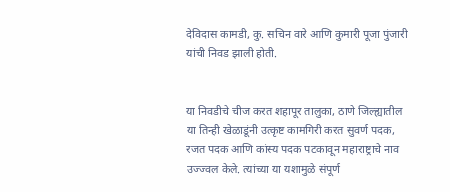देविदास कामडी, कु. सचिन वारे आणि कुमारी पूजा पुंजारी यांची निवड झाली होती.


या निवडीचे चीज करत शहापूर तालुका, ठाणे जिल्ह्यातील या तिन्ही खेळाडूंनी उत्कृष्ट कामगिरी करत सुवर्ण पदक, रजत पदक आणि कांस्य पदक पटकावून महाराष्ट्राचे नाव उज्ज्वल केले. त्यांच्या या यशामुळे संपूर्ण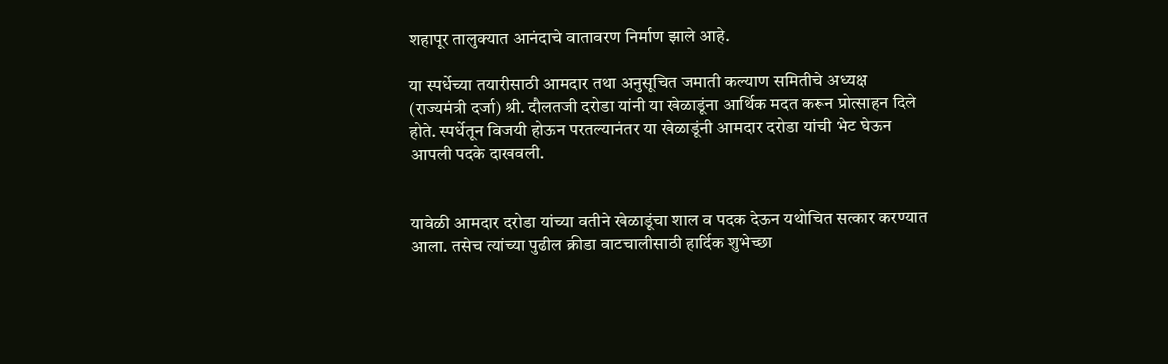शहापूर तालुक्यात आनंदाचे वातावरण निर्माण झाले आहे.

या स्पर्धेच्या तयारीसाठी आमदार तथा अनुसूचित जमाती कल्याण समितीचे अध्यक्ष (राज्यमंत्री दर्जा) श्री. दौलतजी दरोडा यांनी या खेळाडूंना आर्थिक मदत करून प्रोत्साहन दिले होते. स्पर्धेतून विजयी होऊन परतल्यानंतर या खेळाडूंनी आमदार दरोडा यांची भेट घेऊन आपली पदके दाखवली.


यावेळी आमदार दरोडा यांच्या वतीने खेळाडूंचा शाल व पदक देऊन यथोचित सत्कार करण्यात आला. तसेच त्यांच्या पुढील क्रीडा वाटचालीसाठी हार्दिक शुभेच्छा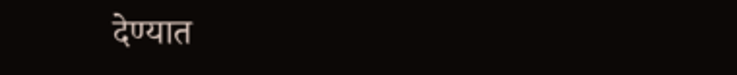देण्यात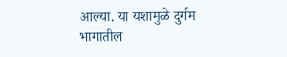आल्या. या यशामुळे दुर्गम भागातील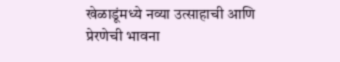खेळाडूंमध्ये नव्या उत्साहाची आणि प्रेरणेची भावना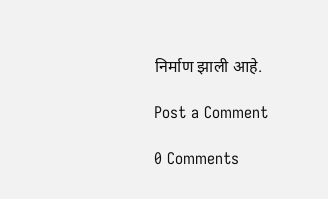निर्माण झाली आहे.

Post a Comment

0 Comments